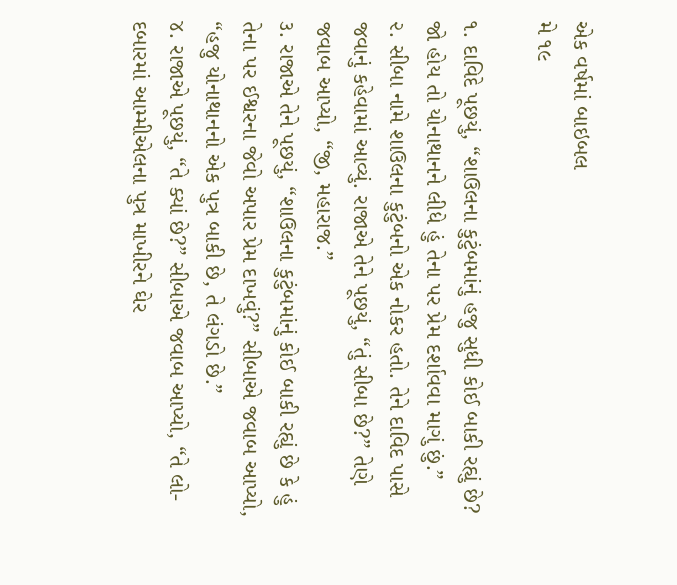એક વર્ષમાં બાઇબલ
મે ૧૯

૧. દાવિદે પૂછયું, “શાઉલના કુટુંબમાંનું હજુ સુધી કોઈ બાકી રહ્યું છે? જો હોય તો યોનાથાનને લીધે હું તેના પર પ્રેમ દર્શાવવા માગું છું.”
૨. સીબા નામે શાઉલના કુટુંબનો એક નોકર હતો. તેને દાવિદ પાસે જવાનું કહેવામાં આવ્યું. રાજાએ તેને પૂછયું, “તું સીબા છે?” તેણે જવાબ આપ્યો, “જી, મહારાજ.”
૩. રાજાએ તેને પૂછયું, “શાઉલના કુટુંબમાંનું કોઈ બાકી રહ્યું છે કે હું તેના પર ઈશ્વરના જેવો અપાર પ્રેમ દાખવું?” સીબાએ જવાબ આપ્યો, “હજુ યોનાથાનનો એક પુત્ર બાકી છે, તે લંગડો છે.”
૪. રાજાએ પૂછયું, “તે ક્યાં છે?” સીબાએ જવાબ આપ્યો, “તે લો-દબારમાં આમ્મીએલના પુત્ર માખીરને ઘેર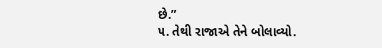છે.”
૫. તેથી રાજાએ તેને બોલાવ્યો.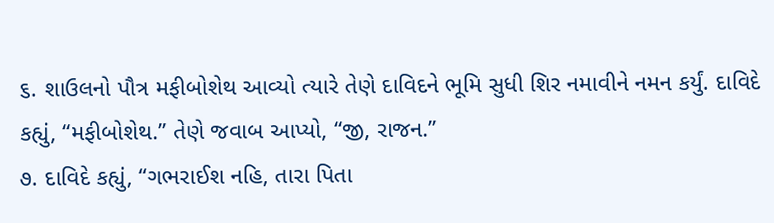૬. શાઉલનો પૌત્ર મફીબોશેથ આવ્યો ત્યારે તેણે દાવિદને ભૂમિ સુધી શિર નમાવીને નમન કર્યું. દાવિદે કહ્યું, “મફીબોશેથ.” તેણે જવાબ આપ્યો, “જી, રાજન.”
૭. દાવિદે કહ્યું, “ગભરાઈશ નહિ, તારા પિતા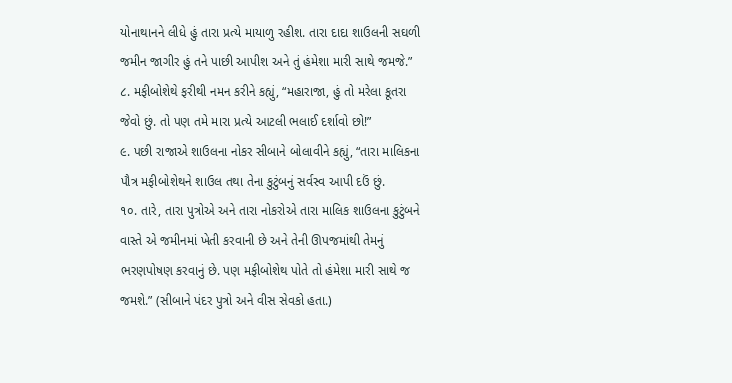યોનાથાનને લીધે હું તારા પ્રત્યે માયાળુ રહીશ. તારા દાદા શાઉલની સઘળી જમીન જાગીર હું તને પાછી આપીશ અને તું હંમેશા મારી સાથે જમજે.”
૮. મફીબોશેથે ફરીથી નમન કરીને કહ્યું, “મહારાજા, હું તો મરેલા કૂતરા જેવો છું. તો પણ તમે મારા પ્રત્યે આટલી ભલાઈ દર્શાવો છો!”
૯. પછી રાજાએ શાઉલના નોકર સીબાને બોલાવીને કહ્યું, “તારા માલિકના પૌત્ર મફીબોશેથને શાઉલ તથા તેના કુટુંબનું સર્વસ્વ આપી દઉં છું.
૧૦. તારે, તારા પુત્રોએ અને તારા નોકરોએ તારા માલિક શાઉલના કુટુંબને વાસ્તે એ જમીનમાં ખેતી કરવાની છે અને તેની ઊપજમાંથી તેમનું ભરણપોષણ કરવાનું છે. પણ મફીબોશેથ પોતે તો હંમેશા મારી સાથે જ જમશે.” (સીબાને પંદર પુત્રો અને વીસ સેવકો હતા.)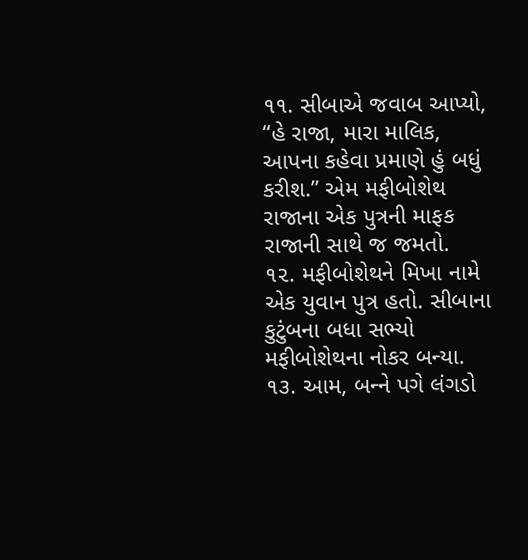૧૧. સીબાએ જવાબ આપ્યો, “હે રાજા, મારા માલિક, આપના કહેવા પ્રમાણે હું બધું કરીશ.” એમ મફીબોશેથ રાજાના એક પુત્રની માફક રાજાની સાથે જ જમતો.
૧૨. મફીબોશેથને મિખા નામે એક યુવાન પુત્ર હતો. સીબાના કુટુંબના બધા સભ્યો મફીબોશેથના નોકર બન્યા.
૧૩. આમ, બન્‍ને પગે લંગડો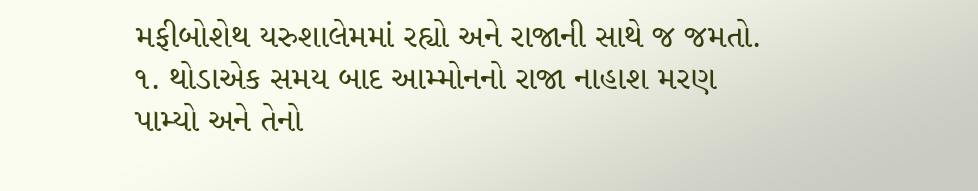મફીબોશેથ યરુશાલેમમાં રહ્યો અને રાજાની સાથે જ જમતો.
૧. થોડાએક સમય બાદ આમ્મોનનો રાજા નાહાશ મરણ પામ્યો અને તેનો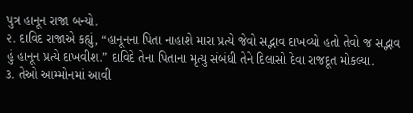પુત્ર હાનૂન રાજા બન્યો.
૨. દાવિદ રાજાએ કહ્યું, “હાનૂનના પિતા નાહાશે મારા પ્રત્યે જેવો સદ્ભાવ દાખવ્યો હતો તેવો જ સદ્ભાવ હું હાનૂન પ્રત્યે દાખવીશ.” દાવિદે તેના પિતાના મૃત્યુ સંબંધી તેને દિલાસો દેવા રાજદૂત મોકલ્યા.
૩. તેઓ આમ્મોનમાં આવી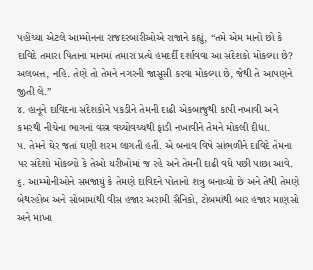પહોંચ્યા એટલે આમ્મોનના રાજદરબારીઓએ રાજાને કહ્યું, “તમે એમ માનો છો કે દાવિદે તમારા પિતાના માનમાં તમારા પ્રત્યે હમદર્દી દર્શાવવા આ સંદેશકો મોકલ્યા છે? અલબત્ત, નહિ. તેણે તો તેમને નગરની જાસૂસી કરવા મોકલ્યા છે, જેથી તે આપણને જીતી લે.”
૪. હાનૂને દાવિદના સંદેશકોને પકડીને તેમની દાઢી એકબાજુથી કાપી નખાવી અને કમરથી નીચેના ભાગનાં વસ્ત્ર વચ્ચોવચ્ચથી ફાડી નખાવીને તેમને મોકલી દીધા.
૫. તેમને ઘેર જતાં ઘણી શરમ લાગતી હતી. એ બનાવ વિષે સાંભળીને દાવિદે તેમના પર સંદેશો મોકલ્યો કે તેઓ યરીખોમાં જ રહે અને તેમની દાઢી વધે પછી પાછા આવે.
૬. આમ્મોનીઓને સમજાયું કે તેમણે દાવિદને પોતાનો શત્રુ બનાવ્યો છે અને તેથી તેમણે બેથરહોબ અને સોબામાંથી વીસ હજાર અરામી સૈનિકો, ટોબમાંથી બાર હજાર માણસો અને માખા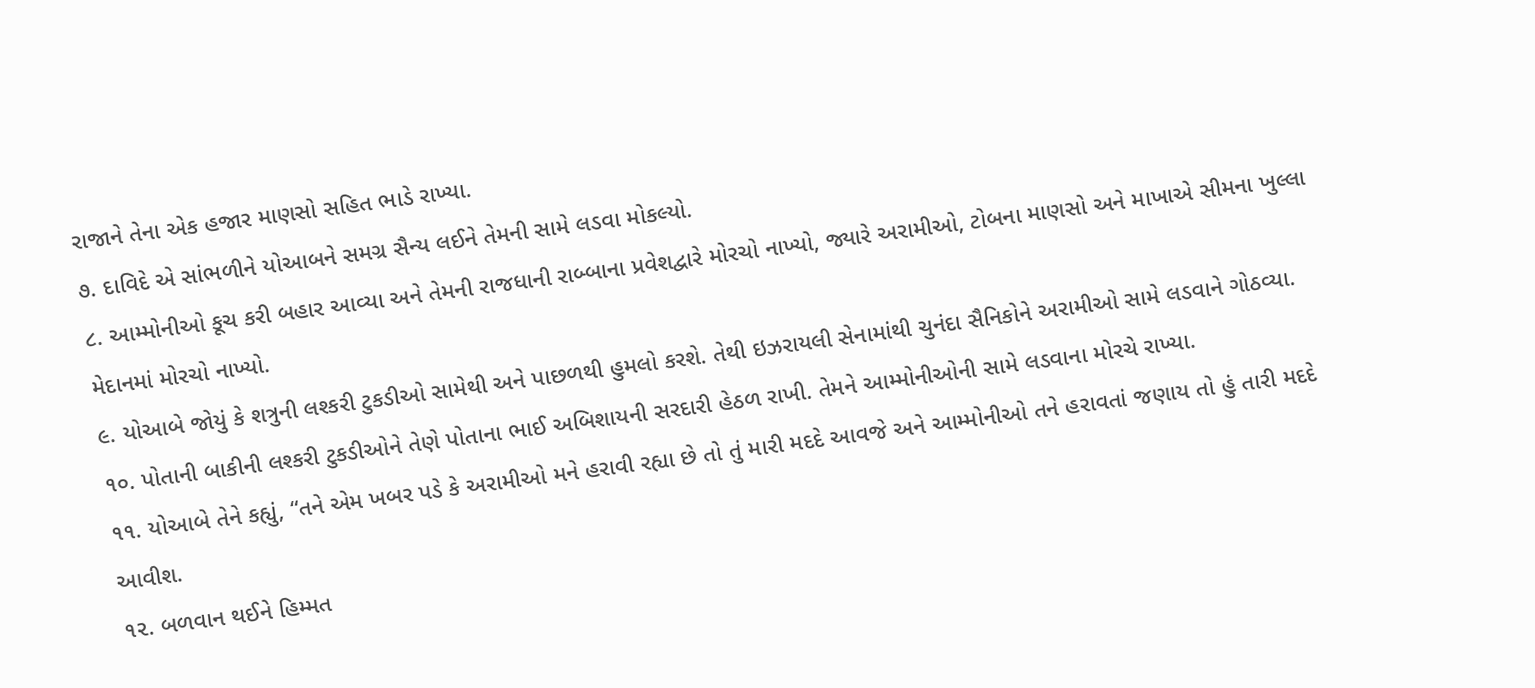રાજાને તેના એક હજાર માણસો સહિત ભાડે રાખ્યા.
૭. દાવિદે એ સાંભળીને યોઆબને સમગ્ર સૈન્ય લઈને તેમની સામે લડવા મોકલ્યો.
૮. આમ્મોનીઓ કૂચ કરી બહાર આવ્યા અને તેમની રાજધાની રાબ્બાના પ્રવેશદ્વારે મોરચો નાખ્યો, જ્યારે અરામીઓ, ટોબના માણસો અને માખાએ સીમના ખુલ્લા મેદાનમાં મોરચો નાખ્યો.
૯. યોઆબે જોયું કે શત્રુની લશ્કરી ટુકડીઓ સામેથી અને પાછળથી હુમલો કરશે. તેથી ઇઝરાયલી સેનામાંથી ચુનંદા સૈનિકોને અરામીઓ સામે લડવાને ગોઠવ્યા.
૧૦. પોતાની બાકીની લશ્કરી ટુકડીઓને તેણે પોતાના ભાઈ અબિશાયની સરદારી હેઠળ રાખી. તેમને આમ્મોનીઓની સામે લડવાના મોરચે રાખ્યા.
૧૧. યોઆબે તેને કહ્યું, “તને એમ ખબર પડે કે અરામીઓ મને હરાવી રહ્યા છે તો તું મારી મદદે આવજે અને આમ્મોનીઓ તને હરાવતાં જણાય તો હું તારી મદદે આવીશ.
૧૨. બળવાન થઈને હિમ્મત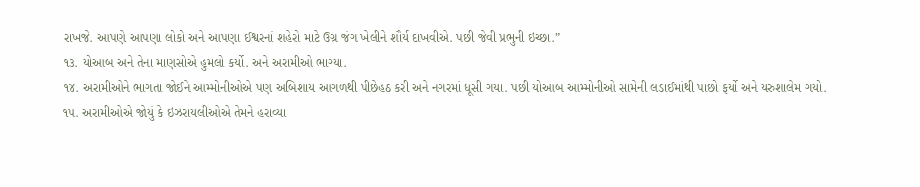રાખજે. આપણે આપણા લોકો અને આપણા ઈશ્વરનાં શહેરો માટે ઉગ્ર જંગ ખેલીને શૌર્ય દાખવીએ. પછી જેવી પ્રભુની ઇચ્છા.”
૧૩. યોઆબ અને તેના માણસોએ હુમલો કર્યો. અને અરામીઓ ભાગ્યા.
૧૪. અરામીઓને ભાગતા જોઈને આમ્મોનીઓએ પણ અબિશાય આગળથી પીછેહઠ કરી અને નગરમાં ધૂસી ગયા. પછી યોઆબ આમ્મોનીઓ સામેની લડાઈમાંથી પાછો ફર્યો અને યરુશાલેમ ગયો.
૧૫. અરામીઓએ જોયું કે ઇઝરાયલીઓએ તેમને હરાવ્યા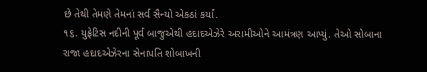છે તેથી તેમણે તેમનાં સર્વ સૈન્યો એકઠાં કર્યાં.
૧૬. યુફ્રેટિસ નદીની પૂર્વ બાજુએથી હદાદએઝેરે અરામીઓને આમંત્રણ આપ્યું. તેઓ સોબાના રાજા હદાદએઝેરના સેનાપતિ શોબાખની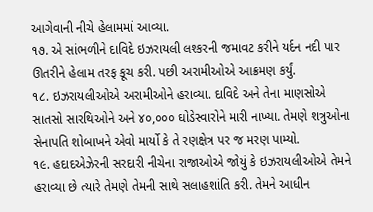આગેવાની નીચે હેલામમાં આવ્યા.
૧૭. એ સાંભળીને દાવિદે ઇઝરાયલી લશ્કરની જમાવટ કરીને યર્દન નદી પાર ઊતરીને હેલામ તરફ કૂચ કરી. પછી અરામીઓએ આક્રમણ કર્યું.
૧૮. ઇઝરાયલીઓએ અરામીઓને હરાવ્યા. દાવિદે અને તેના માણસોએ સાતસો સારથિઓને અને ૪૦,૦૦૦ ઘોડેસ્વારોને મારી નાખ્યા. તેમણે શત્રુઓના સેનાપતિ શોબાખને એવો માર્યો કે તે રણક્ષેત્ર પર જ મરણ પામ્યો.
૧૯. હદાદએઝેરની સરદારી નીચેના રાજાઓએ જોયું કે ઇઝરાયલીઓએ તેમને હરાવ્યા છે ત્યારે તેમણે તેમની સાથે સલાહશાંતિ કરી. તેમને આધીન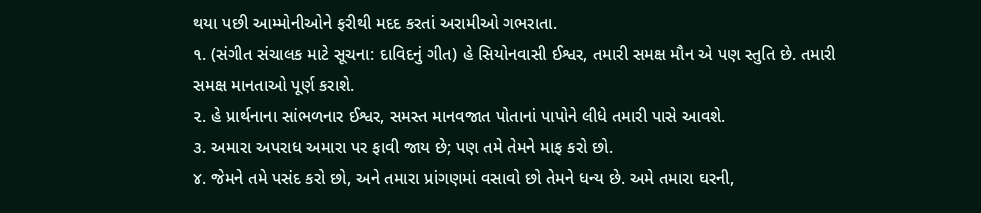થયા પછી આમ્મોનીઓને ફરીથી મદદ કરતાં અરામીઓ ગભરાતા.
૧. (સંગીત સંચાલક માટે સૂચના: દાવિદનું ગીત) હે સિયોનવાસી ઈશ્વર, તમારી સમક્ષ મૌન એ પણ સ્તુતિ છે. તમારી સમક્ષ માનતાઓ પૂર્ણ કરાશે.
૨. હે પ્રાર્થનાના સાંભળનાર ઈશ્વર, સમસ્ત માનવજાત પોતાનાં પાપોને લીધે તમારી પાસે આવશે.
૩. અમારા અપરાધ અમારા પર ફાવી જાય છે; પણ તમે તેમને માફ કરો છો.
૪. જેમને તમે પસંદ કરો છો, અને તમારા પ્રાંગણમાં વસાવો છો તેમને ધન્ય છે. અમે તમારા ઘરની,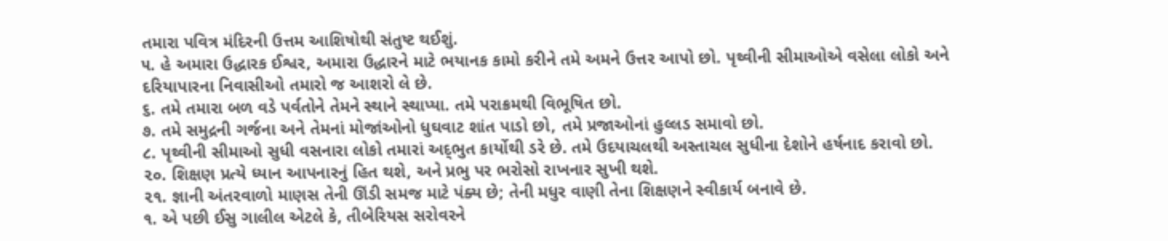તમારા પવિત્ર મંદિરની ઉત્તમ આશિષોથી સંતુષ્ટ થઈશું.
૫. હે અમારા ઉદ્ધારક ઈશ્વર, અમારા ઉદ્ધારને માટે ભયાનક કામો કરીને તમે અમને ઉત્તર આપો છો. પૃથ્વીની સીમાઓએ વસેલા લોકો અને દરિયાપારના નિવાસીઓ તમારો જ આશરો લે છે.
૬. તમે તમારા બળ વડે પર્વતોને તેમને સ્થાને સ્થાપ્યા. તમે પરાક્રમથી વિભૂષિત છો.
૭. તમે સમુદ્રની ગર્જના અને તેમનાં મોજાંઓનો ધુઘવાટ શાંત પાડો છો, તમે પ્રજાઓનાં હુલ્લડ સમાવો છો.
૮. પૃથ્વીની સીમાઓ સુધી વસનારા લોકો તમારાં અદ્‍ભુત કાર્યોથી ડરે છે. તમે ઉદયાચલથી અસ્તાચલ સુધીના દેશોને હર્ષનાદ કરાવો છો.
૨૦. શિક્ષણ પ્રત્યે ધ્યાન આપનારનું હિત થશે, અને પ્રભુ પર ભરોસો રાખનાર સુખી થશે.
૨૧. જ્ઞાની અંતરવાળો માણસ તેની ઊંડી સમજ માટે પંક્ય છે; તેની મધુર વાણી તેના શિક્ષણને સ્વીકાર્ય બનાવે છે.
૧. એ પછી ઈસુ ગાલીલ એટલે કે, તીબેરિયસ સરોવરને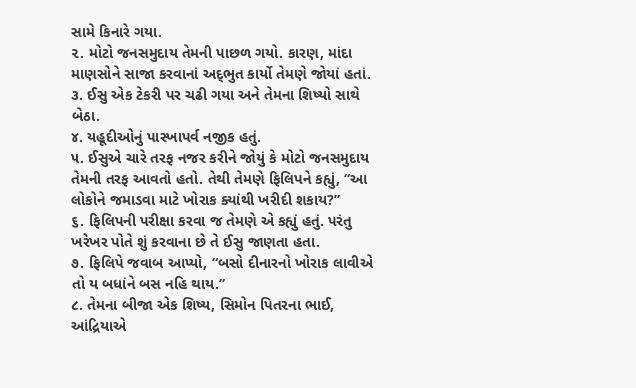સામે કિનારે ગયા.
૨. મોટો જનસમુદાય તેમની પાછળ ગયો. કારણ, માંદા માણસોને સાજા કરવાનાં અદ્‍ભુત કાર્યો તેમણે જોયાં હતાં.
૩. ઈસુ એક ટેકરી પર ચઢી ગયા અને તેમના શિષ્યો સાથે બેઠા.
૪. યહૂદીઓનું પાસ્ખાપર્વ નજીક હતું.
૫. ઈસુએ ચારે તરફ નજર કરીને જોયું કે મોટો જનસમુદાય તેમની તરફ આવતો હતો. તેથી તેમણે ફિલિપને કહ્યું, “આ લોકોને જમાડવા માટે ખોરાક ક્યાંથી ખરીદી શકાય?”
૬. ફિલિપની પરીક્ષા કરવા જ તેમણે એ કહ્યું હતું. પરંતુ ખરેખર પોતે શું કરવાના છે તે ઈસુ જાણતા હતા.
૭. ફિલિપે જવાબ આપ્યો, “બસો દીનારનો ખોરાક લાવીએ તો ય બધાંને બસ નહિ થાય.”
૮. તેમના બીજા એક શિષ્ય, સિમોન પિતરના ભાઈ, આંદ્રિયાએ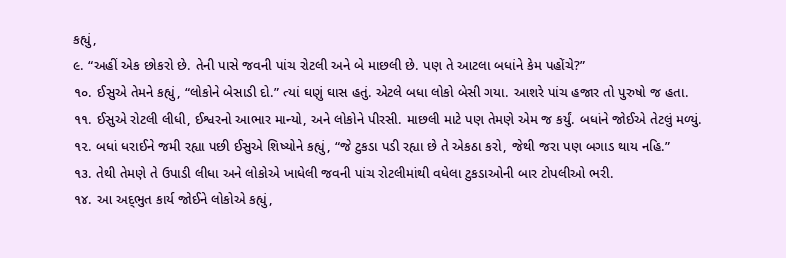કહ્યું,
૯. “અહીં એક છોકરો છે. તેની પાસે જવની પાંચ રોટલી અને બે માછલી છે. પણ તે આટલા બધાંને કેમ પહોંચે?”
૧૦. ઈસુએ તેમને કહ્યું, “લોકોને બેસાડી દો.” ત્યાં ઘણું ઘાસ હતું. એટલે બધા લોકો બેસી ગયા. આશરે પાંચ હજાર તો પુરુષો જ હતા.
૧૧. ઈસુએ રોટલી લીધી, ઈશ્વરનો આભાર માન્યો, અને લોકોને પીરસી. માછલી માટે પણ તેમણે એમ જ કર્યું. બધાંને જોઈએ તેટલું મળ્યું.
૧૨. બધાં ધરાઈને જમી રહ્યા પછી ઈસુએ શિષ્યોને કહ્યું, “જે ટુકડા પડી રહ્યા છે તે એકઠા કરો, જેથી જરા પણ બગાડ થાય નહિ.”
૧૩. તેથી તેમણે તે ઉપાડી લીધા અને લોકોએ ખાધેલી જવની પાંચ રોટલીમાંથી વધેલા ટુકડાઓની બાર ટોપલીઓ ભરી.
૧૪. આ અદ્‍ભુત કાર્ય જોઈને લોકોએ કહ્યું,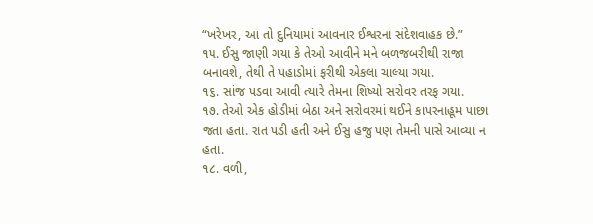“ખરેખર, આ તો દુનિયામાં આવનાર ઈશ્વરના સંદેશવાહક છે.”
૧૫. ઈસુ જાણી ગયા કે તેઓ આવીને મને બળજબરીથી રાજા બનાવશે, તેથી તે પહાડોમાં ફરીથી એકલા ચાલ્યા ગયા.
૧૬. સાંજ પડવા આવી ત્યારે તેમના શિષ્યો સરોવર તરફ ગયા.
૧૭. તેઓ એક હોડીમાં બેઠા અને સરોવરમાં થઈને કાપરનાહૂમ પાછા જતા હતા. રાત પડી હતી અને ઈસુ હજુ પણ તેમની પાસે આવ્યા ન હતા.
૧૮. વળી,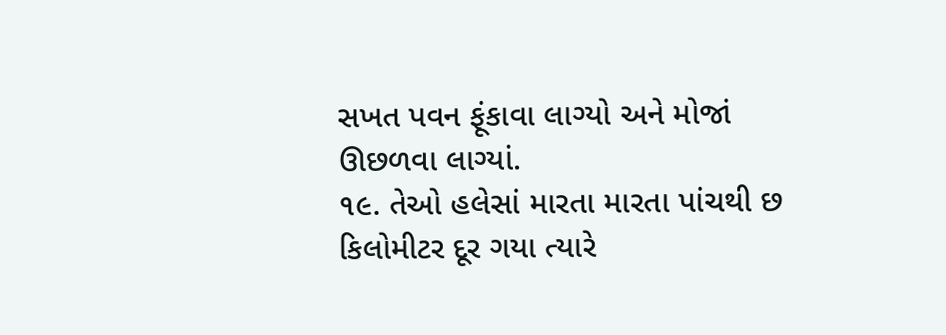સખત પવન ફૂંકાવા લાગ્યો અને મોજાં ઊછળવા લાગ્યાં.
૧૯. તેઓ હલેસાં મારતા મારતા પાંચથી છ કિલોમીટર દૂર ગયા ત્યારે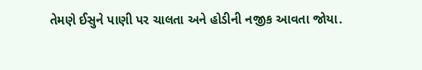તેમણે ઈસુને પાણી પર ચાલતા અને હોડીની નજીક આવતા જોયા.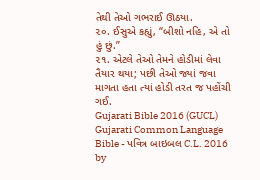તેથી તેઓ ગભરાઈ ઊઠયા.
૨૦. ઈસુએ કહ્યું, “બીશો નહિ, એ તો હું છું.”
૨૧. એટલે તેઓ તેમને હોડીમાં લેવા તૈયાર થયા; પછી તેઓ જ્યાં જવા માગતા હતા ત્યાં હોડી તરત જ પહોંચી ગઈ.
Gujarati Bible 2016 (GUCL)
Gujarati Common Language Bible - પવિત્ર બાઇબલ C.L. 2016 by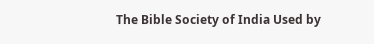The Bible Society of India Used by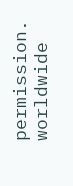permission. worldwide